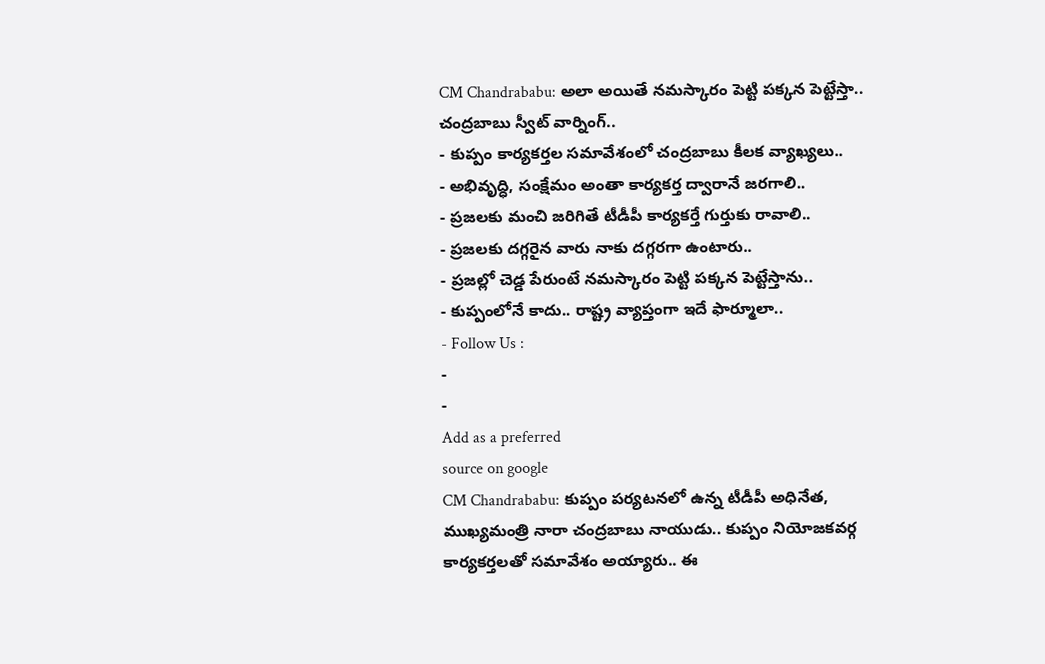CM Chandrababu: అలా అయితే నమస్కారం పెట్టి పక్కన పెట్టేస్తా.. చంద్రబాబు స్వీట్ వార్నింగ్..
- కుప్పం కార్యకర్తల సమావేశంలో చంద్రబాబు కీలక వ్యాఖ్యలు..
- అభివృద్ధి, సంక్షేమం అంతా కార్యకర్త ద్వారానే జరగాలి..
- ప్రజలకు మంచి జరిగితే టీడీపీ కార్యకర్తే గుర్తుకు రావాలి..
- ప్రజలకు దగ్గరైన వారు నాకు దగ్గరగా ఉంటారు..
- ప్రజల్లో చెడ్డ పేరుంటే నమస్కారం పెట్టి పక్కన పెట్టేస్తాను..
- కుప్పంలోనే కాదు.. రాష్ట్ర వ్యాప్తంగా ఇదే ఫార్మూలా..
- Follow Us :
-
-
Add as a preferred
source on google
CM Chandrababu: కుప్పం పర్యటనలో ఉన్న టీడీపీ అధినేత, ముఖ్యమంత్రి నారా చంద్రబాబు నాయుడు.. కుప్పం నియోజకవర్గ కార్యకర్తలతో సమావేశం అయ్యారు.. ఈ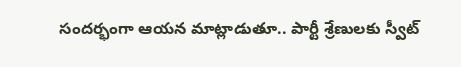సందర్భంగా ఆయన మాట్లాడుతూ.. పార్టీ శ్రేణులకు స్వీట్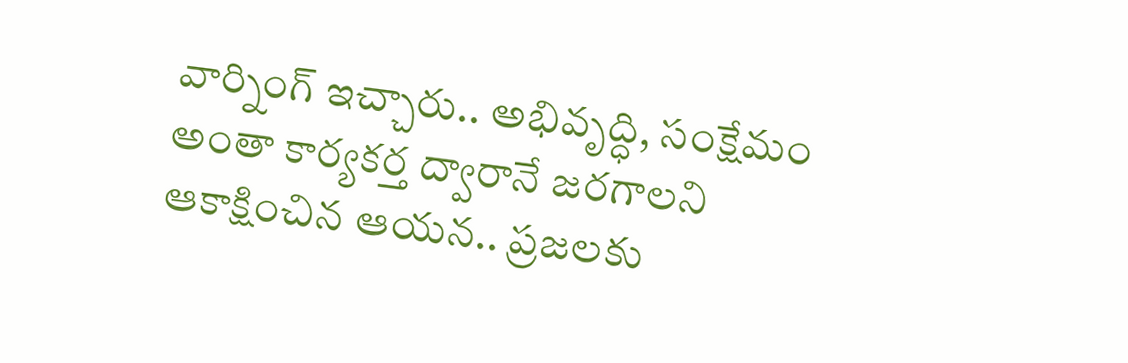వార్నింగ్ ఇచ్చారు.. అభివృద్ధి, సంక్షేమం అంతా కార్యకర్త ద్వారానే జరగాలని ఆకాక్షించిన ఆయన.. ప్రజలకు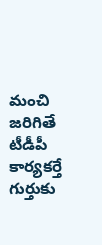మంచి జరిగితే టీడీపీ కార్యకర్తే గుర్తుకు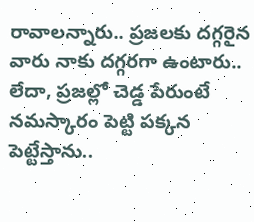రావాలన్నారు.. ప్రజలకు దగ్గరైన వారు నాకు దగ్గరగా ఉంటారు.. లేదా, ప్రజల్లో చెడ్డ పేరుంటే నమస్కారం పెట్టి పక్కన పెట్టేస్తాను..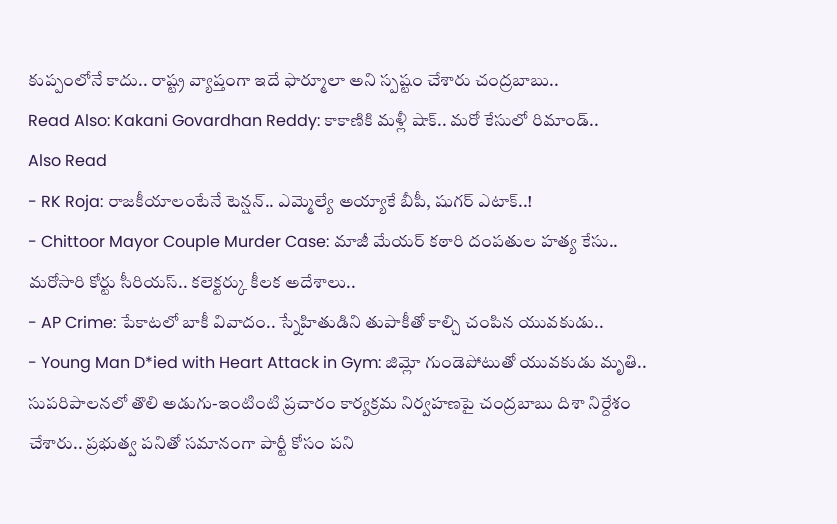కుప్పంలోనే కాదు.. రాష్ట్ర వ్యాప్తంగా ఇదే ఫార్మూలా అని స్పష్టం చేశారు చంద్రబాబు..
Read Also: Kakani Govardhan Reddy: కాకాణికి మళ్లీ షాక్.. మరో కేసులో రిమాండ్..
Also Read
- RK Roja: రాజకీయాలంటేనే టెన్షన్.. ఎమ్మెల్యే అయ్యాకే బీపీ, షుగర్ ఎటాక్..!
- Chittoor Mayor Couple Murder Case: మాజీ మేయర్ కఠారి దంపతుల హత్య కేసు.. మరోసారి కోర్టు సీరియస్.. కలెక్టర్కు కీలక అదేశాలు..
- AP Crime: పేకాటలో బాకీ వివాదం.. స్నేహితుడిని తుపాకీతో కాల్చి చంపిన యువకుడు..
- Young Man D*ied with Heart Attack in Gym: జిమ్లో గుండెపోటుతో యువకుడు మృతి..
సుపరిపాలనలో తొలి అడుగు-ఇంటింటి ప్రచారం కార్యక్రమ నిర్వహణపై చంద్రబాబు దిశా నిర్దేశం చేశారు.. ప్రభుత్వ పనితో సమానంగా పార్టీ కోసం పని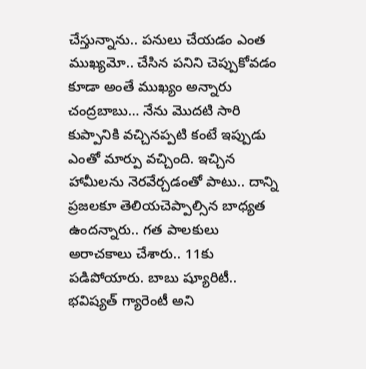చేస్తున్నాను.. పనులు చేయడం ఎంత ముఖ్యమో.. చేసిన పనిని చెప్పుకోవడం కూడా అంతే ముఖ్యం అన్నారు చంద్రబాబు… నేను మొదటి సారి కుప్పానికి వచ్చినప్పటి కంటే ఇప్పుడు ఎంతో మార్పు వచ్చింది. ఇచ్చిన హామీలను నెరవేర్చడంతో పాటు.. దాన్ని ప్రజలకూ తెలియచెప్పాల్సిన బాధ్యత ఉందన్నారు.. గత పాలకులు అరాచకాలు చేశారు.. 11కు పడిపోయారు. బాబు ష్యూరిటీ.. భవిష్యత్ గ్యారెంటీ అని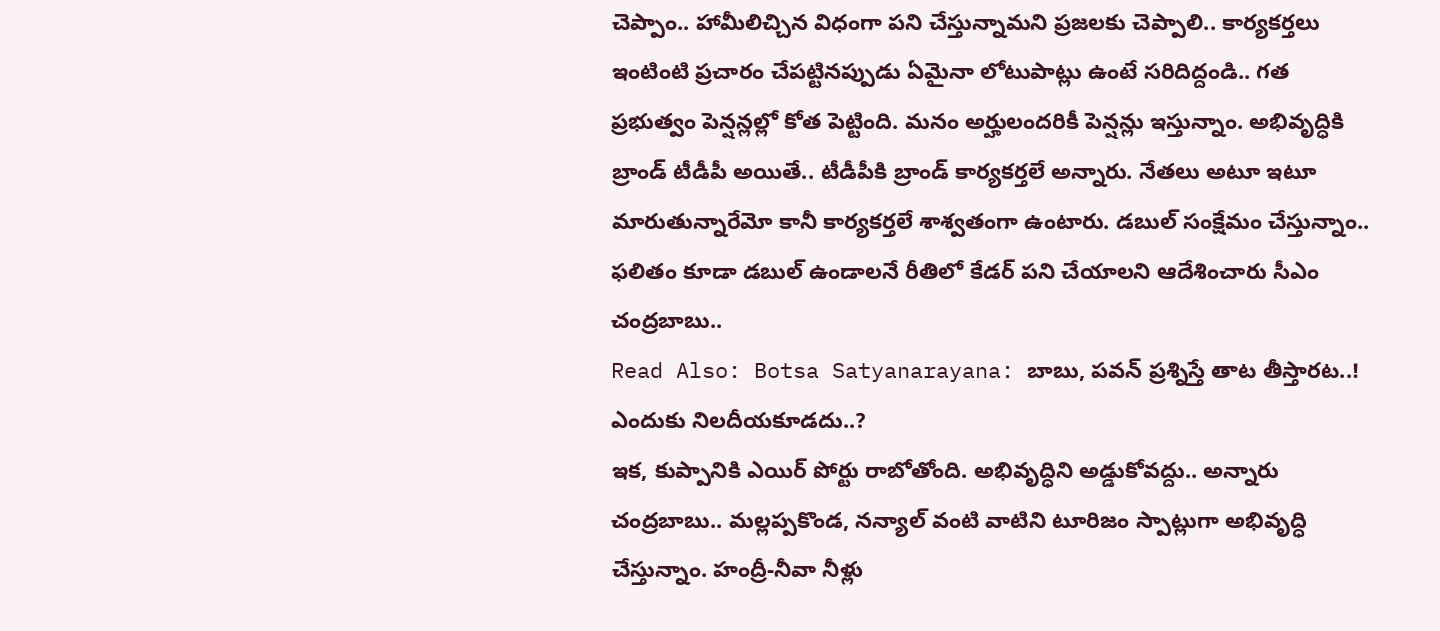చెప్పాం.. హామీలిచ్చిన విధంగా పని చేస్తున్నామని ప్రజలకు చెప్పాలి.. కార్యకర్తలు ఇంటింటి ప్రచారం చేపట్టినప్పుడు ఏమైనా లోటుపాట్లు ఉంటే సరిదిద్దండి.. గత ప్రభుత్వం పెన్షన్లల్లో కోత పెట్టింది. మనం అర్హులందరికీ పెన్షన్లు ఇస్తున్నాం. అభివృద్ధికి బ్రాండ్ టీడీపీ అయితే.. టీడీపీకి బ్రాండ్ కార్యకర్తలే అన్నారు. నేతలు అటూ ఇటూ మారుతున్నారేమో కానీ కార్యకర్తలే శాశ్వతంగా ఉంటారు. డబుల్ సంక్షేమం చేస్తున్నాం.. ఫలితం కూడా డబుల్ ఉండాలనే రీతిలో కేడర్ పని చేయాలని ఆదేశించారు సీఎం చంద్రబాబు..
Read Also: Botsa Satyanarayana: బాబు, పవన్ ప్రశ్నిస్తే తాట తీస్తారట..! ఎందుకు నిలదీయకూడదు..?
ఇక, కుప్పానికి ఎయిర్ పోర్టు రాబోతోంది. అభివృద్ధిని అడ్డుకోవద్దు.. అన్నారు చంద్రబాబు.. మల్లప్పకొండ, నన్యాల్ వంటి వాటిని టూరిజం స్పాట్లుగా అభివృద్ధి చేస్తున్నాం. హంద్రీ-నీవా నీళ్లు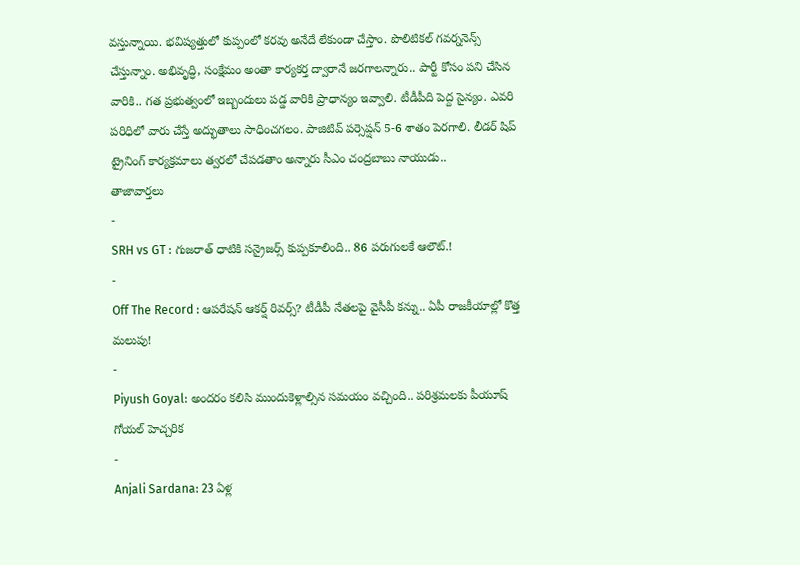వస్తున్నాయి. భవిష్యత్తులో కుప్పంలో కరవు అనేదే లేకుండా చేస్తాం. పొలిటికల్ గవర్ననెన్స్ చేస్తున్నాం. అభివృద్ధి, సంక్షేమం అంతా కార్యకర్త ద్వారానే జరగాలన్నారు.. పార్టీ కోసం పని చేసిన వారికి.. గత ప్రభుత్వంలో ఇబ్బందులు పడ్డ వారికి ప్రాధాన్యం ఇవ్వాలి. టీడీపీది పెద్ద సైన్యం. ఎవరి పరిధిలో వారు చేస్తే అద్భుతాలు సాధించగలం. పాజిటివ్ పర్సెప్షన్ 5-6 శాతం పెరగాలి. లీడర్ షిప్ ట్రైనింగ్ కార్యక్రమాలు త్వరలో చేపడతాం అన్నారు సీఎం చంద్రబాబు నాయుడు..
తాజావార్తలు
-
SRH vs GT : గుజరాత్ ధాటికి సన్రైజర్స్ కుప్పకూలింది.. 86 పరుగులకే ఆలౌట్.!
-
Off The Record : ఆపరేషన్ ఆకర్ష్ రివర్స్? టీడీపీ నేతలపై వైసీపీ కన్ను.. ఏపీ రాజకీయాల్లో కొత్త మలుపు!
-
Piyush Goyal: అందరం కలిసి ముందుకెళ్లాల్సిన సమయం వచ్చింది.. పరిశ్రమలకు పీయూష్ గోయల్ హెచ్చరిక
-
Anjali Sardana: 23 ఏళ్ల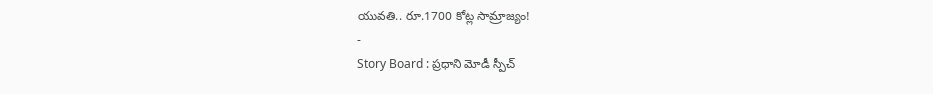యువతి.. రూ.1700 కోట్ల సామ్రాజ్యం!
-
Story Board : ప్రధాని మోడీ స్పీచ్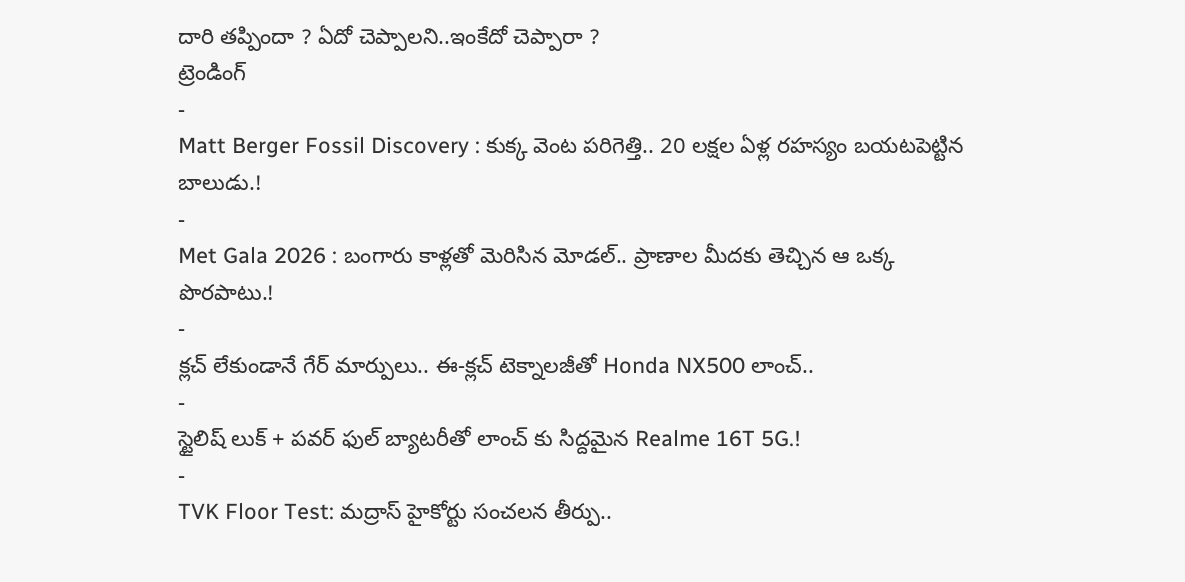దారి తప్పిందా ? ఏదో చెప్పాలని..ఇంకేదో చెప్పారా ?
ట్రెండింగ్
-
Matt Berger Fossil Discovery : కుక్క వెంట పరిగెత్తి.. 20 లక్షల ఏళ్ల రహస్యం బయటపెట్టిన బాలుడు.!
-
Met Gala 2026 : బంగారు కాళ్లతో మెరిసిన మోడల్.. ప్రాణాల మీదకు తెచ్చిన ఆ ఒక్క పొరపాటు.!
-
క్లచ్ లేకుండానే గేర్ మార్పులు.. ఈ-క్లచ్ టెక్నాలజీతో Honda NX500 లాంచ్..
-
స్టైలిష్ లుక్ + పవర్ ఫుల్ బ్యాటరీతో లాంచ్ కు సిద్దమైన Realme 16T 5G.!
-
TVK Floor Test: మద్రాస్ హైకోర్టు సంచలన తీర్పు..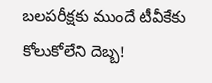బలపరీక్షకు ముందే టీవీకేకు కోలుకోలేని దెబ్బ!